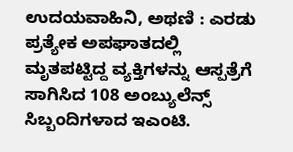ಉದಯವಾಹಿನಿ, ಅಥಣಿ : ಎರಡು ಪ್ರತ್ಯೇಕ ಅಪಘಾತದಲ್ಲಿ ಮೃತಪಟ್ಟಿದ್ದ ವ್ಯಕ್ತಿಗಳನ್ನು ಆಸ್ಪತ್ರೆಗೆ ಸಾಗಿಸಿದ 108 ಅಂಬ್ಯುಲೆನ್ಸ್ ಸಿಬ್ಬಂದಿಗಳಾದ ಇಎಂಟಿ.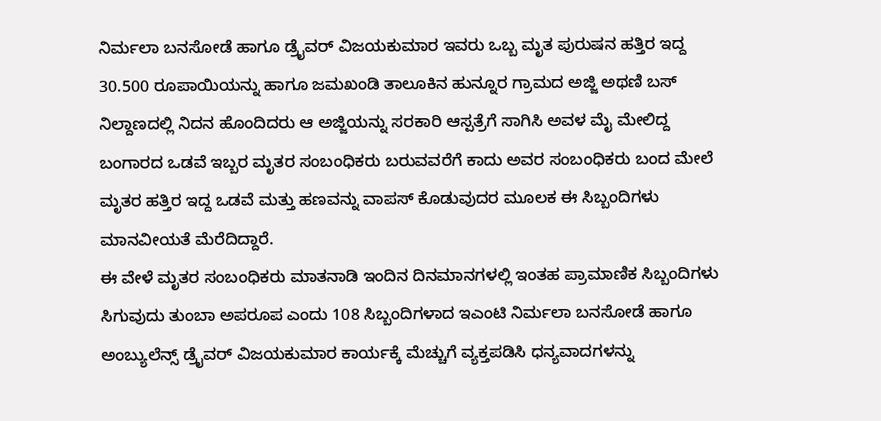ನಿರ್ಮಲಾ ಬನಸೋಡೆ ಹಾಗೂ ಡ್ರೈವರ್ ವಿಜಯಕುಮಾರ ಇವರು ಒಬ್ಬ ಮೃತ ಪುರುಷನ ಹತ್ತಿರ ಇದ್ದ 30.500 ರೂಪಾಯಿಯನ್ನು ಹಾಗೂ ಜಮಖಂಡಿ ತಾಲೂಕಿನ ಹುನ್ನೂರ ಗ್ರಾಮದ ಅಜ್ಜಿ ಅಥಣಿ ಬಸ್ ನಿಲ್ದಾಣದಲ್ಲಿ ನಿದನ ಹೊಂದಿದರು ಆ ಅಜ್ಜಿಯನ್ನು ಸರಕಾರಿ ಆಸ್ಪತ್ರೆಗೆ ಸಾಗಿಸಿ ಅವಳ ಮೈ ಮೇಲಿದ್ದ ಬಂಗಾರದ ಒಡವೆ ಇಬ್ಬರ ಮೃತರ ಸಂಬಂಧಿಕರು ಬರುವವರೆಗೆ ಕಾದು ಅವರ ಸಂಬಂಧಿಕರು ಬಂದ ಮೇಲೆ ಮೃತರ ಹತ್ತಿರ ಇದ್ದ ಒಡವೆ ಮತ್ತು ಹಣವನ್ನು ವಾಪಸ್ ಕೊಡುವುದರ ಮೂಲಕ ಈ ಸಿಬ್ಬಂದಿಗಳು ಮಾನವೀಯತೆ ಮೆರೆದಿದ್ದಾರೆ.
ಈ ವೇಳೆ ಮೃತರ ಸಂಬಂಧಿಕರು ಮಾತನಾಡಿ ಇಂದಿನ ದಿನಮಾನಗಳಲ್ಲಿ ಇಂತಹ ಪ್ರಾಮಾಣಿಕ ಸಿಬ್ಬಂದಿಗಳು ಸಿಗುವುದು ತುಂಬಾ ಅಪರೂಪ ಎಂದು 108 ಸಿಬ್ಬಂದಿಗಳಾದ ಇಎಂಟಿ ನಿರ್ಮಲಾ ಬನಸೋಡೆ ಹಾಗೂ ಅಂಬ್ಯುಲೆನ್ಸ್ ಡ್ರೈವರ್ ವಿಜಯಕುಮಾರ ಕಾರ್ಯಕ್ಕೆ ಮೆಚ್ಚುಗೆ ವ್ಯಕ್ತಪಡಿಸಿ ಧನ್ಯವಾದಗಳನ್ನು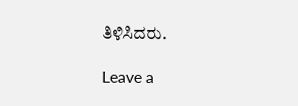ತಿಳಿಸಿದರು.

Leave a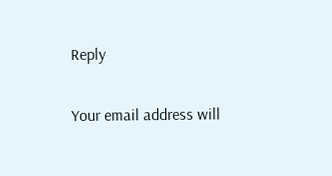Reply

Your email address will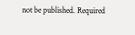not be published. Required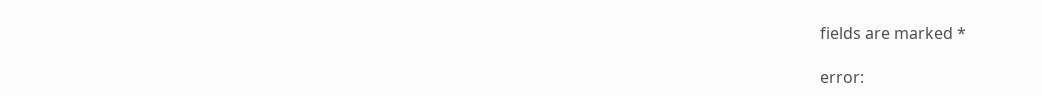fields are marked *

error: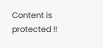Content is protected !!